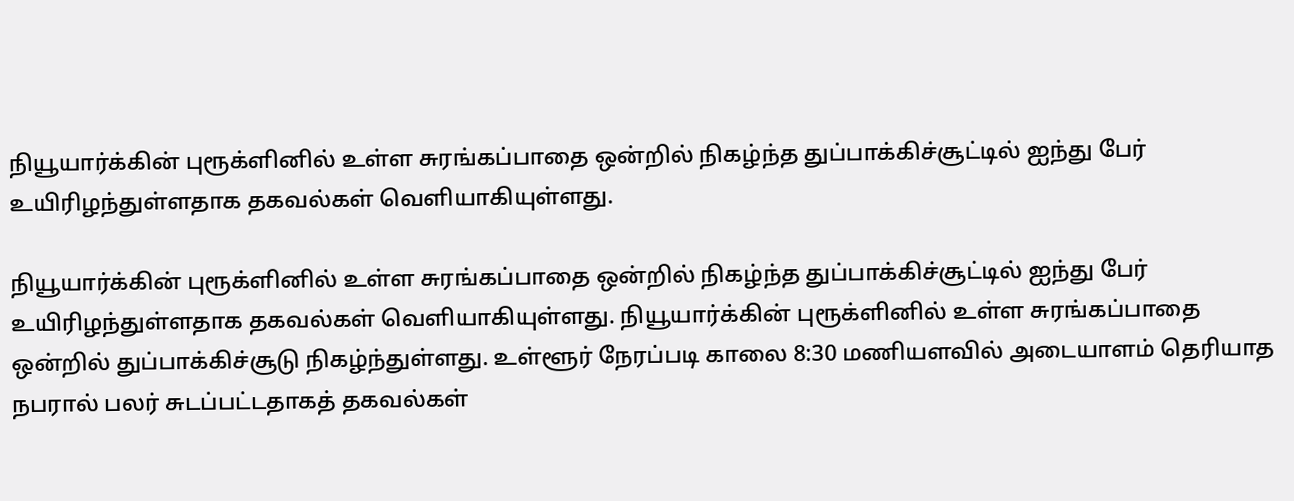நியூயார்க்கின் புரூக்ளினில் உள்ள சுரங்கப்பாதை ஒன்றில் நிகழ்ந்த துப்பாக்கிச்சூட்டில் ஐந்து பேர் உயிரிழந்துள்ளதாக தகவல்கள் வெளியாகியுள்ளது.

நியூயார்க்கின் புரூக்ளினில் உள்ள சுரங்கப்பாதை ஒன்றில் நிகழ்ந்த துப்பாக்கிச்சூட்டில் ஐந்து பேர் உயிரிழந்துள்ளதாக தகவல்கள் வெளியாகியுள்ளது. நியூயார்க்கின் புரூக்ளினில் உள்ள சுரங்கப்பாதை ஒன்றில் துப்பாக்கிச்சூடு நிகழ்ந்துள்ளது. உள்ளூர் நேரப்படி காலை 8:30 மணியளவில் அடையாளம் தெரியாத நபரால் பலர் சுடப்பட்டதாகத் தகவல்கள்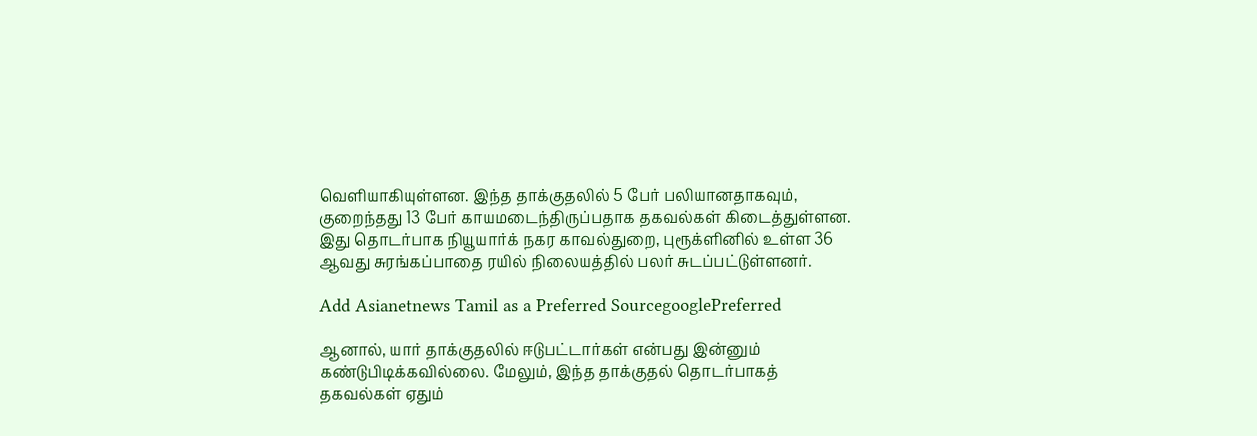வெளியாகியுள்ளன. இந்த தாக்குதலில் 5 பேர் பலியானதாகவும், குறைந்தது 13 பேர் காயமடைந்திருப்பதாக தகவல்கள் கிடைத்துள்ளன. இது தொடர்பாக நியூயார்க் நகர காவல்துறை, புரூக்ளினில் உள்ள 36 ஆவது சுரங்கப்பாதை ரயில் நிலையத்தில் பலர் சுடப்பட்டுள்ளனர்.

Add Asianetnews Tamil as a Preferred SourcegooglePreferred

ஆனால், யார் தாக்குதலில் ஈடுபட்டார்கள் என்பது இன்னும் கண்டுபிடிக்கவில்லை. மேலும், இந்த தாக்குதல் தொடர்பாகத் தகவல்கள் ஏதும்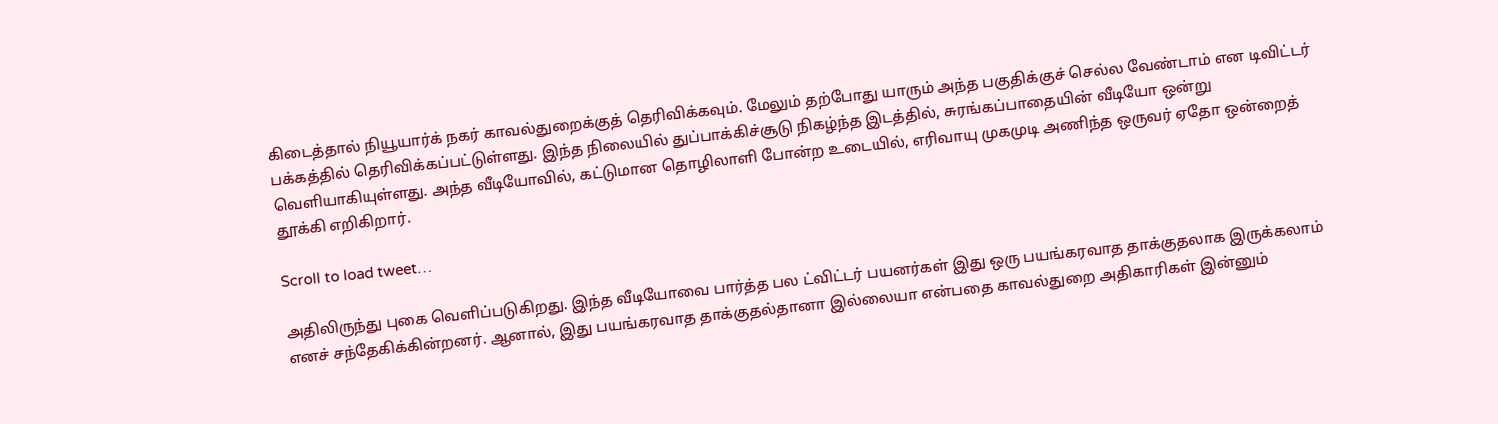கிடைத்தால் நியூயார்க் நகர் காவல்துறைக்குத் தெரிவிக்கவும். மேலும் தற்போது யாரும் அந்த பகுதிக்குச் செல்ல வேண்டாம் என டிவிட்டர் பக்கத்தில் தெரிவிக்கப்பட்டுள்ளது. இந்த நிலையில் துப்பாக்கிச்சூடு நிகழ்ந்த இடத்தில், சுரங்கப்பாதையின் வீடியோ ஒன்று வெளியாகியுள்ளது. அந்த வீடியோவில், கட்டுமான தொழிலாளி போன்ற உடையில், எரிவாயு முகமுடி அணிந்த ஒருவர் ஏதோ ஒன்றைத் தூக்கி எறிகிறார்.

Scroll to load tweet…

அதிலிருந்து புகை வெளிப்படுகிறது. இந்த வீடியோவை பார்த்த பல ட்விட்டர் பயனர்கள் இது ஒரு பயங்கரவாத தாக்குதலாக இருக்கலாம் எனச் சந்தேகிக்கின்றனர். ஆனால், இது பயங்கரவாத தாக்குதல்தானா இல்லையா என்பதை காவல்துறை அதிகாரிகள் இன்னும்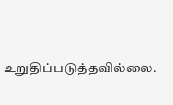உறுதிப்படுத்தவில்லை.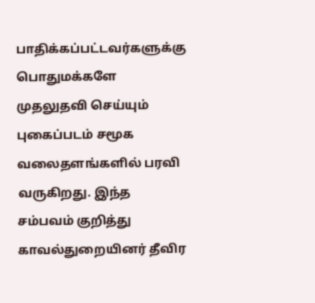பாதிக்கப்பட்டவர்களுக்கு பொதுமக்களே முதலுதவி செய்யும் புகைப்படம் சமூக வலைதளங்களில் பரவி வருகிறது. இந்த சம்பவம் குறித்து காவல்துறையினர் தீவிர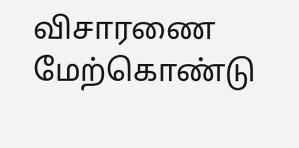விசாரணை மேற்கொண்டு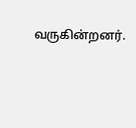வருகின்றனர்.